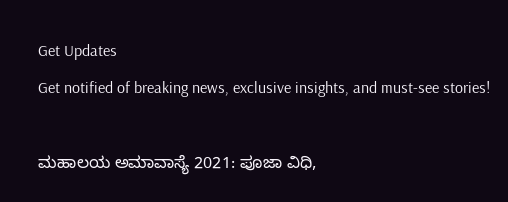Get Updates
Get notified of breaking news, exclusive insights, and must-see stories!

ಮಹಾಲಯ ಅಮಾವಾಸ್ಯೆ 2021: ಪೂಜಾ ವಿಧಿ,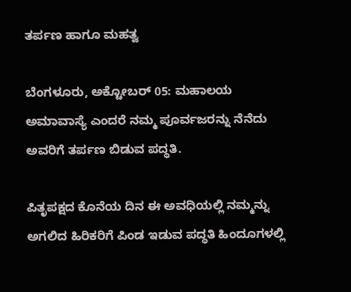ತರ್ಪಣ ಹಾಗೂ ಮಹತ್ವ

ಬೆಂಗಳೂರು, ಅಕ್ಟೋಬರ್ 05: ಮಹಾಲಯ ಅಮಾವಾಸ್ಯೆ ಎಂದರೆ ನಮ್ಮ ಪೂರ್ವಜರನ್ನು ನೆನೆದು ಅವರಿಗೆ ತರ್ಪಣ ಬಿಡುವ ಪದ್ಧತಿ.

ಪಿತೃಪಕ್ಷದ ಕೊನೆಯ ದಿನ ಈ ಅವಧಿಯಲ್ಲಿ ನಮ್ಮನ್ನು ಅಗಲಿದ ಹಿರಿಕರಿಗೆ ಪಿಂಡ ಇಡುವ ಪದ್ಧತಿ ಹಿಂದೂಗಳಲ್ಲಿ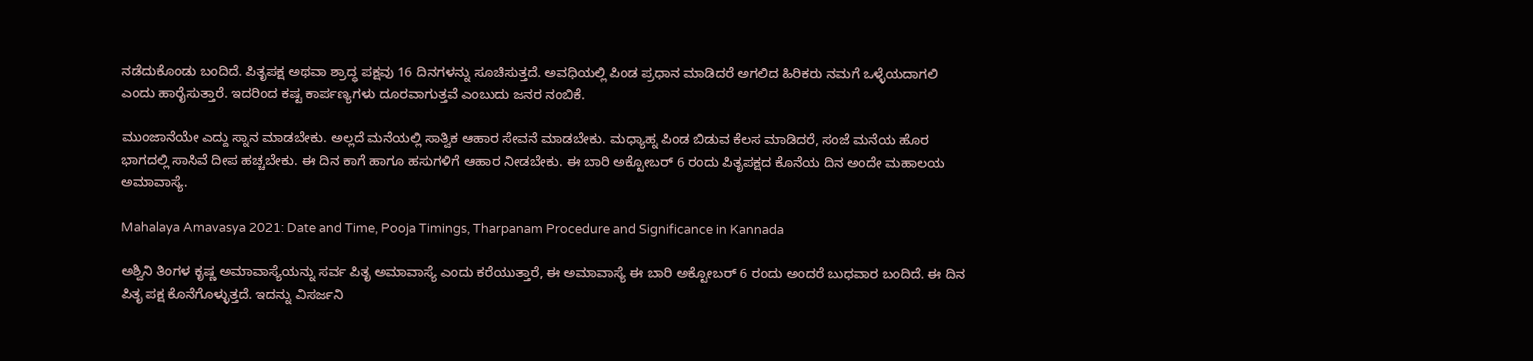ನಡೆದುಕೊಂಡು ಬಂದಿದೆ. ಪಿತೃಪಕ್ಷ ಅಥವಾ ಶ್ರಾದ್ಧ ಪಕ್ಷವು 16 ದಿನಗಳನ್ನು ಸೂಚಿಸುತ್ತದೆ. ಅವಧಿಯಲ್ಲಿ ಪಿಂಡ ಪ್ರಧಾನ ಮಾಡಿದರೆ ಅಗಲಿದ ಹಿರಿಕರು ನಮಗೆ ಒಳ್ಳೆಯದಾಗಲಿ ಎಂದು ಹಾರೈಸುತ್ತಾರೆ. ಇದರಿಂದ ಕಷ್ಟ ಕಾರ್ಪಣ್ಯಗಳು ದೂರವಾಗುತ್ತವೆ ಎಂಬುದು ಜನರ ನಂಬಿಕೆ.

ಮುಂಜಾನೆಯೇ ಎದ್ದು ಸ್ನಾನ ಮಾಡಬೇಕು. ಅಲ್ಲದೆ ಮನೆಯಲ್ಲಿ ಸಾತ್ವಿಕ ಆಹಾರ ಸೇವನೆ ಮಾಡಬೇಕು. ಮಧ್ಯಾಹ್ನ ಪಿಂಡ ಬಿಡುವ ಕೆಲಸ ಮಾಡಿದರೆ, ಸಂಜೆ ಮನೆಯ ಹೊರ ಭಾಗದಲ್ಲಿ ಸಾಸಿವೆ ದೀಪ ಹಚ್ಚಬೇಕು. ಈ ದಿನ ಕಾಗೆ ಹಾಗೂ ಹಸುಗಳಿಗೆ ಆಹಾರ ನೀಡಬೇಕು. ಈ ಬಾರಿ ಅಕ್ಟೋಬರ್ 6 ರಂದು ಪಿತೃಪಕ್ಷದ ಕೊನೆಯ ದಿನ ಅಂದೇ ಮಹಾಲಯ ಅಮಾವಾಸ್ಯೆ.

Mahalaya Amavasya 2021: Date and Time, Pooja Timings, Tharpanam Procedure and Significance in Kannada

ಅಶ್ವಿನಿ ತಿಂಗಳ ಕೃಷ್ಣ ಅಮಾವಾಸ್ಯೆಯನ್ನು ಸರ್ವ ಪಿತೃ ಅಮಾವಾಸ್ಯೆ ಎಂದು ಕರೆಯುತ್ತಾರೆ, ಈ ಅಮಾವಾಸ್ಯೆ ಈ ಬಾರಿ ಅಕ್ಟೋಬರ್ 6 ರಂದು ಅಂದರೆ ಬುಧವಾರ ಬಂದಿದೆ. ಈ ದಿನ ಪಿತೃ ಪಕ್ಷ ಕೊನೆಗೊಳ್ಳುತ್ತದೆ. ಇದನ್ನು ವಿಸರ್ಜನಿ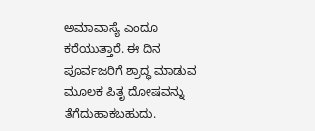ಅಮಾವಾಸ್ಯೆ ಎಂದೂ ಕರೆಯುತ್ತಾರೆ. ಈ ದಿನ ಪೂರ್ವಜರಿಗೆ ಶ್ರಾದ್ಧ ಮಾಡುವ ಮೂಲಕ ಪಿತೃ ದೋಷವನ್ನು ತೆಗೆದುಹಾಕಬಹುದು.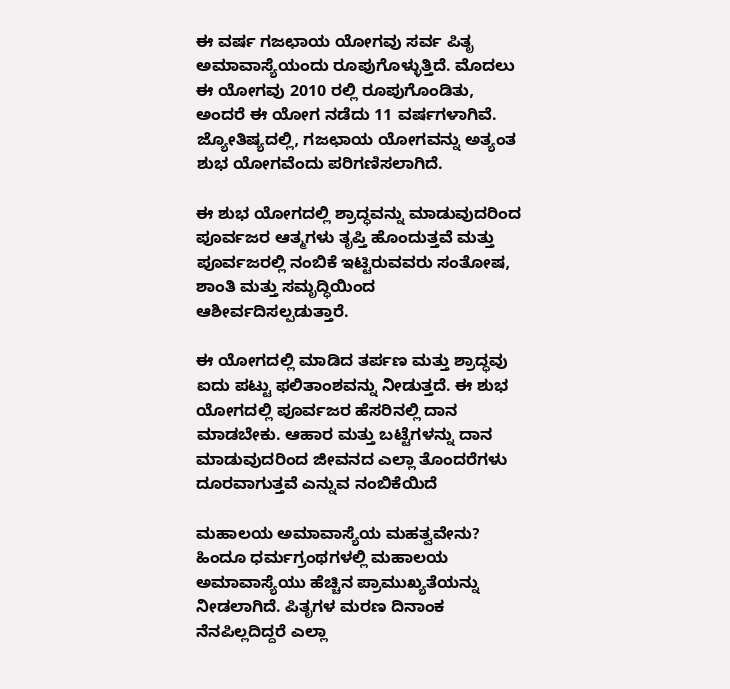ಈ ವರ್ಷ ಗಜಛಾಯ ಯೋಗವು ಸರ್ವ ಪಿತೃ ಅಮಾವಾಸ್ಯೆಯಂದು ರೂಪುಗೊಳ್ಳುತ್ತಿದೆ. ಮೊದಲು ಈ ಯೋಗವು 2010 ರಲ್ಲಿ ರೂಪುಗೊಂಡಿತು, ಅಂದರೆ ಈ ಯೋಗ ನಡೆದು 11 ವರ್ಷಗಳಾಗಿವೆ. ಜ್ಯೋತಿಷ್ಯದಲ್ಲಿ, ಗಜಛಾಯ ಯೋಗವನ್ನು ಅತ್ಯಂತ ಶುಭ ಯೋಗವೆಂದು ಪರಿಗಣಿಸಲಾಗಿದೆ.

ಈ ಶುಭ ಯೋಗದಲ್ಲಿ ಶ್ರಾದ್ಧವನ್ನು ಮಾಡುವುದರಿಂದ ಪೂರ್ವಜರ ಆತ್ಮಗಳು ತೃಪ್ತಿ ಹೊಂದುತ್ತವೆ ಮತ್ತು ಪೂರ್ವಜರಲ್ಲಿ ನಂಬಿಕೆ ಇಟ್ಟಿರುವವರು ಸಂತೋಷ, ಶಾಂತಿ ಮತ್ತು ಸಮೃದ್ಧಿಯಿಂದ ಆಶೀರ್ವದಿಸಲ್ಪಡುತ್ತಾರೆ.

ಈ ಯೋಗದಲ್ಲಿ ಮಾಡಿದ ತರ್ಪಣ ಮತ್ತು ಶ್ರಾದ್ಧವು ಐದು ಪಟ್ಟು ಫಲಿತಾಂಶವನ್ನು ನೀಡುತ್ತದೆ. ಈ ಶುಭ ಯೋಗದಲ್ಲಿ ಪೂರ್ವಜರ ಹೆಸರಿನಲ್ಲಿ ದಾನ ಮಾಡಬೇಕು. ಆಹಾರ ಮತ್ತು ಬಟ್ಟೆಗಳನ್ನು ದಾನ ಮಾಡುವುದರಿಂದ ಜೀವನದ ಎಲ್ಲಾ ತೊಂದರೆಗಳು ದೂರವಾಗುತ್ತವೆ ಎನ್ನುವ ನಂಬಿಕೆಯಿದೆ

ಮಹಾಲಯ ಅಮಾವಾಸ್ಯೆಯ ಮಹತ್ವವೇನು?
ಹಿಂದೂ ಧರ್ಮಗ್ರಂಥಗಳಲ್ಲಿ ಮಹಾಲಯ ಅಮಾವಾಸ್ಯೆಯು ಹೆಚ್ಚಿನ ಪ್ರಾಮುಖ್ಯತೆಯನ್ನು ನೀಡಲಾಗಿದೆ. ಪಿತೃಗಳ ಮರಣ ದಿನಾಂಕ ನೆನಪಿಲ್ಲದಿದ್ದರೆ ಎಲ್ಲಾ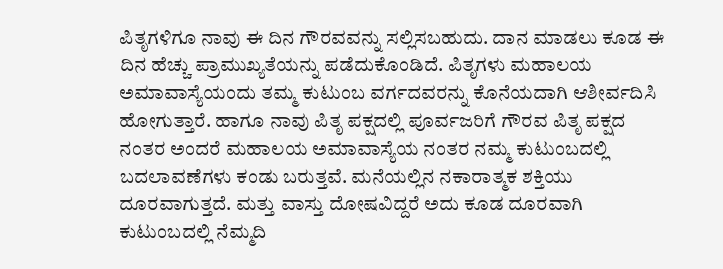ಪಿತೃಗಳಿಗೂ ನಾವು ಈ ದಿನ ಗೌರವವನ್ನು ಸಲ್ಲಿಸಬಹುದು. ದಾನ ಮಾಡಲು ಕೂಡ ಈ ದಿನ ಹೆಚ್ಚು ಪ್ರಾಮುಖ್ಯತೆಯನ್ನು ಪಡೆದುಕೊಂಡಿದೆ. ಪಿತೃಗಳು ಮಹಾಲಯ ಅಮಾವಾಸ್ಯೆಯಂದು ತಮ್ಮ ಕುಟುಂಬ ವರ್ಗದವರನ್ನು ಕೊನೆಯದಾಗಿ ಆಶೀರ್ವದಿಸಿ ಹೋಗುತ್ತಾರೆ. ಹಾಗೂ ನಾವು ಪಿತೃ ಪಕ್ಷದಲ್ಲಿ ಪೂರ್ವಜರಿಗೆ ಗೌರವ ಪಿತೃ ಪಕ್ಷದ ನಂತರ ಅಂದರೆ ಮಹಾಲಯ ಅಮಾವಾಸ್ಯೆಯ ನಂತರ ನಮ್ಮ ಕುಟುಂಬದಲ್ಲಿ ಬದಲಾವಣೆಗಳು ಕಂಡು ಬರುತ್ತವೆ. ಮನೆಯಲ್ಲಿನ ನಕಾರಾತ್ಮಕ ಶಕ್ತಿಯು ದೂರವಾಗುತ್ತದೆ. ಮತ್ತು ವಾಸ್ತು ದೋಷವಿದ್ದರೆ ಅದು ಕೂಡ ದೂರವಾಗಿ ಕುಟುಂಬದಲ್ಲಿ ನೆಮ್ಮದಿ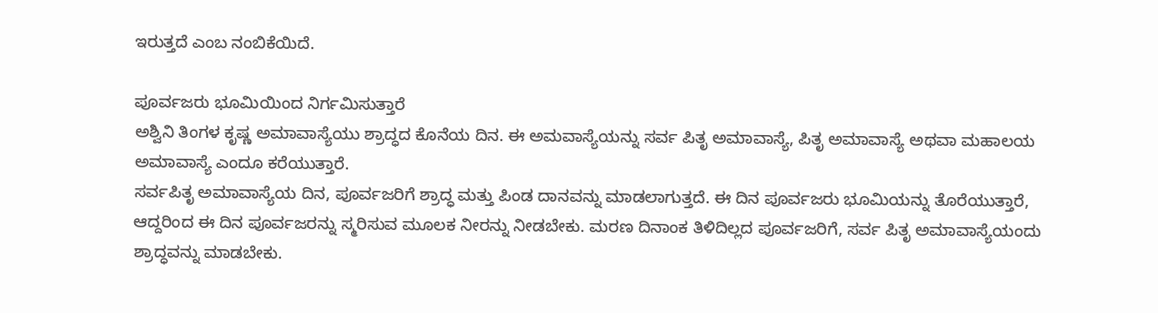ಇರುತ್ತದೆ ಎಂಬ ನಂಬಿಕೆಯಿದೆ.

ಪೂರ್ವಜರು ಭೂಮಿಯಿಂದ ನಿರ್ಗಮಿಸುತ್ತಾರೆ
ಅಶ್ವಿನಿ ತಿಂಗಳ ಕೃಷ್ಣ ಅಮಾವಾಸ್ಯೆಯು ಶ್ರಾದ್ಧದ ಕೊನೆಯ ದಿನ. ಈ ಅಮವಾಸ್ಯೆಯನ್ನು ಸರ್ವ ಪಿತೃ ಅಮಾವಾಸ್ಯೆ, ಪಿತೃ ಅಮಾವಾಸ್ಯೆ ಅಥವಾ ಮಹಾಲಯ ಅಮಾವಾಸ್ಯೆ ಎಂದೂ ಕರೆಯುತ್ತಾರೆ.
ಸರ್ವಪಿತೃ ಅಮಾವಾಸ್ಯೆಯ ದಿನ, ಪೂರ್ವಜರಿಗೆ ಶ್ರಾದ್ಧ ಮತ್ತು ಪಿಂಡ ದಾನವನ್ನು ಮಾಡಲಾಗುತ್ತದೆ. ಈ ದಿನ ಪೂರ್ವಜರು ಭೂಮಿಯನ್ನು ತೊರೆಯುತ್ತಾರೆ, ಆದ್ದರಿಂದ ಈ ದಿನ ಪೂರ್ವಜರನ್ನು ಸ್ಮರಿಸುವ ಮೂಲಕ ನೀರನ್ನು ನೀಡಬೇಕು. ಮರಣ ದಿನಾಂಕ ತಿಳಿದಿಲ್ಲದ ಪೂರ್ವಜರಿಗೆ, ಸರ್ವ ಪಿತೃ ಅಮಾವಾಸ್ಯೆಯಂದು ಶ್ರಾದ್ಧವನ್ನು ಮಾಡಬೇಕು.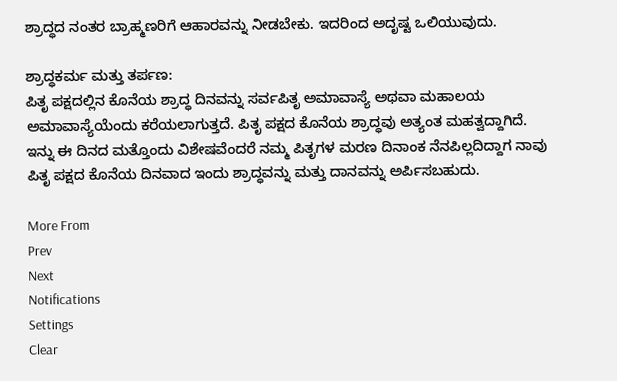ಶ್ರಾದ್ಧದ ನಂತರ ಬ್ರಾಹ್ಮಣರಿಗೆ ಆಹಾರವನ್ನು ನೀಡಬೇಕು. ಇದರಿಂದ ಅದೃಷ್ಟ ಒಲಿಯುವುದು.

ಶ್ರಾದ್ಧಕರ್ಮ ಮತ್ತು ತರ್ಪಣ:
ಪಿತೃ ಪಕ್ಷದಲ್ಲಿನ ಕೊನೆಯ ಶ್ರಾದ್ಧ ದಿನವನ್ನು ಸರ್ವಪಿತೃ ಅಮಾವಾಸ್ಯೆ ಅಥವಾ ಮಹಾಲಯ ಅಮಾವಾಸ್ಯೆಯೆಂದು ಕರೆಯಲಾಗುತ್ತದೆ. ಪಿತೃ ಪಕ್ಷದ ಕೊನೆಯ ಶ್ರಾದ್ಧವು ಅತ್ಯಂತ ಮಹತ್ವದ್ದಾಗಿದೆ. ಇನ್ನು ಈ ದಿನದ ಮತ್ತೊಂದು ವಿಶೇಷವೆಂದರೆ ನಮ್ಮ ಪಿತೃಗಳ ಮರಣ ದಿನಾಂಕ ನೆನಪಿಲ್ಲದಿದ್ದಾಗ ನಾವು ಪಿತೃ ಪಕ್ಷದ ಕೊನೆಯ ದಿನವಾದ ಇಂದು ಶ್ರಾದ್ಧವನ್ನು ಮತ್ತು ದಾನವನ್ನು ಅರ್ಪಿಸಬಹುದು.

More From
Prev
Next
Notifications
Settings
Clear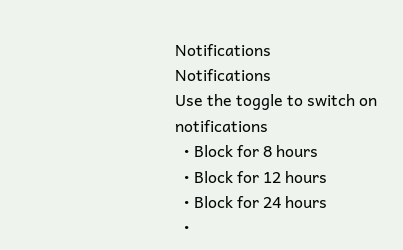Notifications
Notifications
Use the toggle to switch on notifications
  • Block for 8 hours
  • Block for 12 hours
  • Block for 24 hours
  •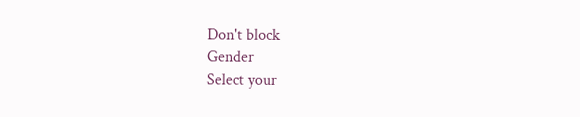Don't block
Gender
Select your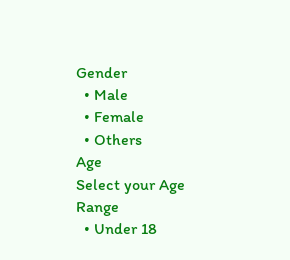Gender
  • Male
  • Female
  • Others
Age
Select your Age Range
  • Under 18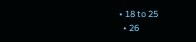• 18 to 25
  • 26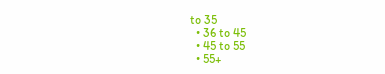to 35
  • 36 to 45
  • 45 to 55
  • 55+